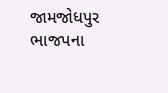જામજોધપુર ભાજપના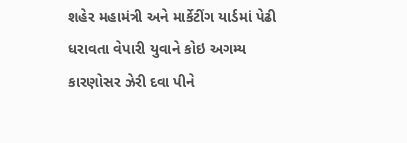શહેર મહામંત્રી અને માર્કેટીંગ યાર્ડમાં પેઢી ધરાવતા વેપારી યુવાને કોઇ અગમ્ય કારણોસર ઝેરી દવા પીને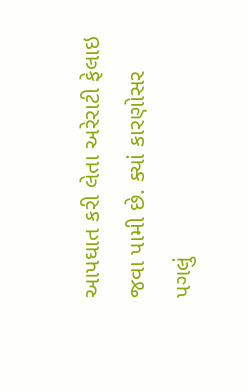આપઘાત કરી લેતા અરેરાટી ફેલાઇ જવા પામી છે. ક્યાં કારણોસર પગલું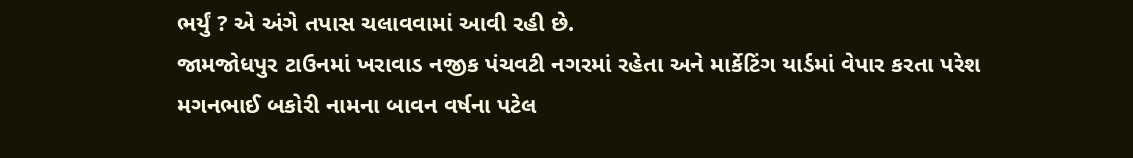ભર્યું ? એ અંગે તપાસ ચલાવવામાં આવી રહી છે.
જામજોધપુર ટાઉનમાં ખરાવાડ નજીક પંચવટી નગરમાં રહેતા અને માર્કેટિંગ યાર્ડમાં વેપાર કરતા પરેશ મગનભાઈ બકોરી નામના બાવન વર્ષના પટેલ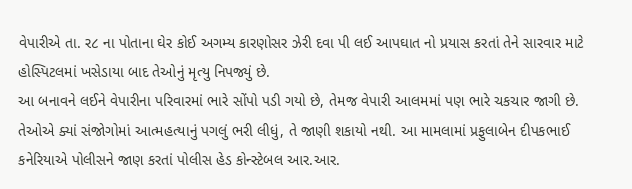વેપારીએ તા. ર૮ ના પોતાના ઘેર કોઈ અગમ્ય કારણોસર ઝેરી દવા પી લઈ આપઘાત નો પ્રયાસ કરતાં તેને સારવાર માટે હોસ્પિટલમાં ખસેડાયા બાદ તેઓનું મૃત્યુ નિપજ્યું છે.
આ બનાવને લઈને વેપારીના પરિવારમાં ભારે સોંપો પડી ગયો છે, તેમજ વેપારી આલમમાં પણ ભારે ચકચાર જાગી છે. તેઓએ ક્યાં સંજોગોમાં આત્મહત્યાનું પગલું ભરી લીધું, તે જાણી શકાયો નથી. આ મામલામાં પ્રફુલાબેન દીપકભાઈ કનેરિયાએ પોલીસને જાણ કરતાં પોલીસ હેડ કોન્સ્ટેબલ આર.આર.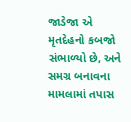જાડેજા એ મૃતદેહનો કબજો સંભાળ્યો છે, અને સમગ્ર બનાવના મામલામાં તપાસ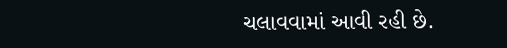ચલાવવામાં આવી રહી છે.